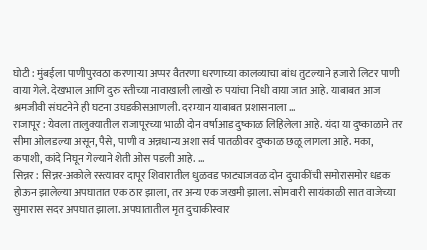घोटी : मुंबईला पाणीपुरवठा करणाऱ्या अप्पर वैतरणा धरणाच्या कालव्याचा बांध तुटल्याने हजारो लिटर पाणी वाया गेले. देखभाल आणि दुरु स्तीच्या नावाखाली लाखो रु पयांचा निधी वाया जात आहे. याबाबत आज श्रमजीवी संघटनेने ही घटना उघडकीसआणली. दरम्यान याबाबत प्रशासनाला ...
राजापूर : येवला तालुक्यातील राजापूरच्या भाळी दोन वर्षाआड दुष्काळ लिहिलेला आहे. यंदा या दुष्काळाने तर सीमा ओलडल्या असून, पैसे, पाणी व अन्नधान्य अशा सर्व पातळीवर दुष्काळ छळू लागला आहे. मका, कपाशी, कांदे निघून गेल्याने शेती ओस पडली आहे. ...
सिन्नर : सिन्नर-अकोले रस्त्यावर दापूर शिवारातील धुळवड फाट्याजवळ दोन दुचाकींची समोरासमोर धडक होऊन झालेल्या अपघातात एक ठार झाला, तर अन्य एक जखमी झाला. सोमवारी सायंकाळी सात वाजेच्या सुमारास सदर अपघात झाला. अपघातातील मृत दुचाकीस्वार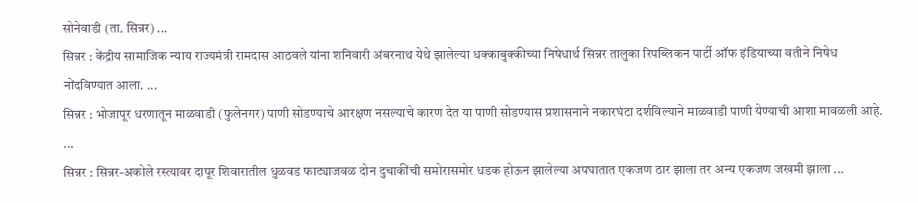सोनेवाडी (ता. सिन्नर) ...
सिन्नर : केंद्रीय सामाजिक न्याय राज्यमंत्री रामदास आठवले यांना शनिवारी अंबरनाथ येथे झालेल्या धक्काबुक्कीच्या निषेधार्थ सिन्नर तालुका रिपब्लिकन पार्टी ऑफ इंडियाच्या वतीने निषेध नोंदविण्यात आला. ...
सिन्नर : भोजापूर धरणातून माळवाडी (फुलेनगर) पाणी सोडण्याचे आरक्षण नसल्याचे कारण देत या पाणी सोडण्यास प्रशासनाने नकारघंटा दर्शविल्याने माळवाडी पाणी येण्याची आशा मावळली आहे. ...
सिन्नर : सिन्नर-अकोले रस्त्यावर दापूर शिवारातील धुळवड फाट्याजवळ दोन दुचाकींची समोरासमोर धडक होऊन झालेल्या अपघातात एकजण ठार झाला तर अन्य एकजण जखमी झाला ...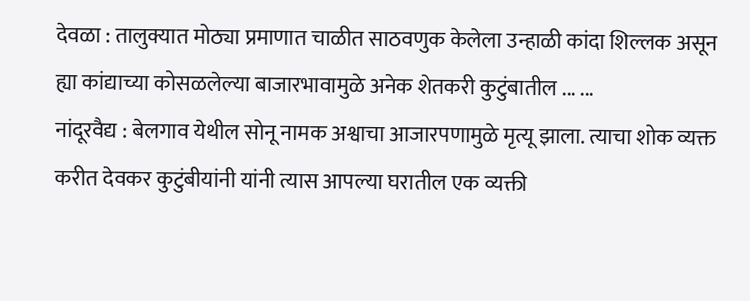देवळा : तालुक्यात मोठ्या प्रमाणात चाळीत साठवणुक केलेला उन्हाळी कांदा शिल्लक असून ह्या कांद्याच्या कोसळलेल्या बाजारभावामुळे अनेक शेतकरी कुटुंबातील ... ...
नांदूरवैद्य : बेलगाव येथील सोनू नामक अश्वाचा आजारपणामुळे मृत्यू झाला. त्याचा शोक व्यक्त करीत देवकर कुटुंबीयांनी यांनी त्यास आपल्या घरातील एक व्यक्ती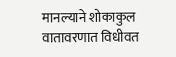मानल्याने शोकाकुल वातावरणात विधीवत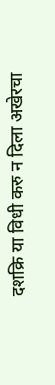दशक्रि या विधी करु न दिला अखेरचा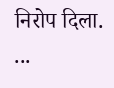निरोप दिला. ...